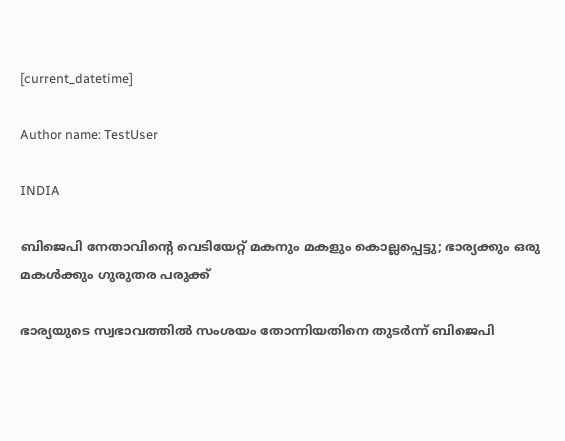[current_datetime]

Author name: TestUser

INDIA

ബിജെപി നേതാവിന്റെ വെടിയേറ്റ്‌ മകനും മകളും കൊല്ലപ്പെട്ടു; ഭാര്യക്കും ഒരു മകള്‍ക്കും ഗുരുതര പരുക്ക്

ഭാര്യയുടെ സ്വഭാവത്തില്‍ സംശയം തോന്നിയതിനെ തുടര്‍ന്ന് ബിജെപി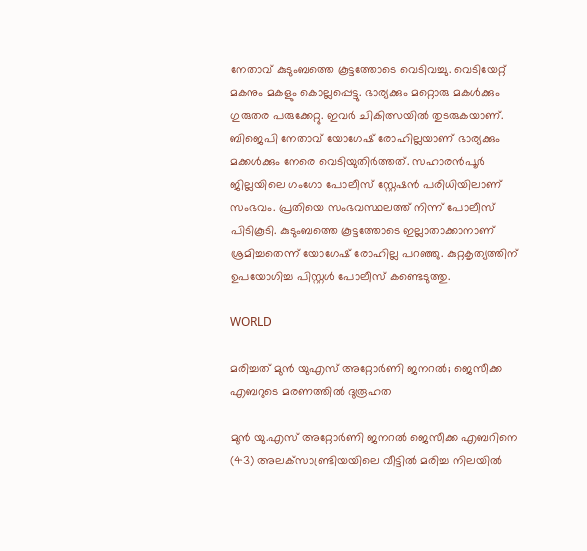നേതാവ് കുടുംബത്തെ കൂട്ടത്തോടെ വെടിവച്ചു. വെടിയേറ്റ് മകനും മകളും കൊല്ലപ്പെട്ടു. ഭാര്യക്കും മറ്റൊരു മകള്‍ക്കും ഗുരുതര പരുക്കേറ്റു. ഇവര്‍ ചികിത്സയില്‍ തുടരുകയാണ്. ബിജെപി നേതാവ് യോഗേഷ് രോഹില്ലയാണ് ഭാര്യക്കും മക്കൾക്കും നേരെ വെടിയുതിർത്തത്. സഹാരൻപൂർ ജില്ലയിലെ ഗംഗോ പോലീസ് സ്റ്റേഷൻ പരിധിയിലാണ് സംഭവം. പ്രതിയെ സംഭവസ്ഥലത്ത് നിന്ന് പോലീസ് പിടികൂടി. കുടുംബത്തെ കൂട്ടത്തോടെ ഇല്ലാതാക്കാനാണ് ശ്രമിച്ചതെന്ന് യോഗേഷ് രോഹില്ല പറഞ്ഞു. കുറ്റകൃത്യത്തിന് ഉപയോഗിച്ച പിസ്റ്റള്‍ പോലീസ് കണ്ടെടുത്തു.

WORLD

മരിച്ചത് മുന്‍ യുഎസ് അറ്റോര്‍ണി ജനറല്‍; ജെസീക്ക എബറുടെ മരണത്തില്‍ ദുരൂഹത

മുൻ യു.എസ് അറ്റോർണി ജനറൽ ജെസീക്ക എബറിനെ (43) അലക്‌സാണ്ട്രിയയിലെ വീട്ടിൽ മരിച്ച നിലയിൽ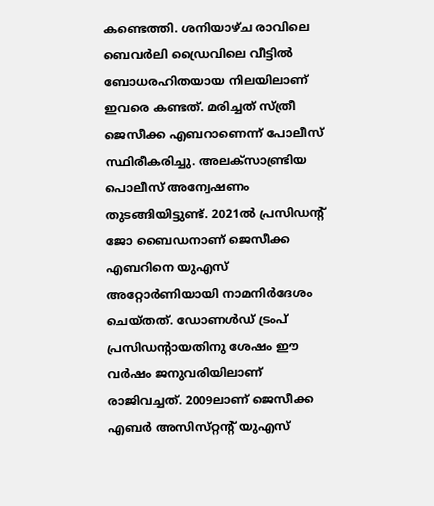കണ്ടെത്തി. ശനിയാഴ്ച രാവിലെ ബെവർലി ഡ്രൈവിലെ വീട്ടിൽ ബോധരഹിതയായ നിലയിലാണ് ഇവരെ കണ്ടത്. മരിച്ചത് സ്‌ത്രീ ജെസീക്ക എബറാണെന്ന് പോലീസ് സ്ഥിരീകരിച്ചു. അലക്‌സാണ്ട്രിയ പൊലീസ് അന്വേഷണം തുടങ്ങിയിട്ടുണ്ട്. 2021ൽ പ്രസിഡന്റ് ജോ ബൈഡനാണ് ജെസീക്ക എബറിനെ യുഎസ് അറ്റോർണിയായി നാമനിർദേശം ചെയ്‌തത്. ഡോണൾഡ് ട്രംപ് പ്രസിഡന്റായതിനു ശേഷം ഈ വർഷം ജനുവരിയിലാണ് രാജിവച്ചത്. 2009ലാണ് ജെസീക്ക എബർ അസിസ്‌റ്റന്റ് യുഎസ്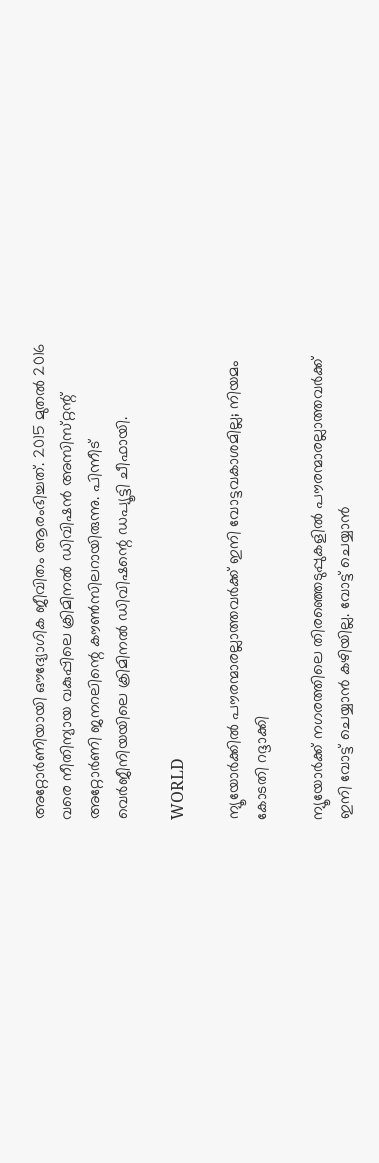അറ്റോർണിയായി ഔദ്യോഗിക ജീവിതം ആരംഭിച്ചത്. 2015 മുതൽ 2016 വരെ നീതിന്യായ വകുപ്പിലെ ക്രിമിനൽ ഡിവിഷൻ അസിസ്‌റ്റന്റ് അറ്റോർണി ജനറലിന്റെ കൗൺസിലറായിരുന്നു. പിന്നീട് വെർജീനിയയിലെ ക്രിമിനൽ ഡിവിഷന്റെ ഡപ്യൂട്ടി ചീഫായി.

WORLD

ന്യൂയോർക്കിൽ പൗരന്മാരല്ലാത്തവർക്ക് ഇനി വോട്ടവകാശമില്ല; നിയമം കോടതി റദ്ദാക്കി

ന്യൂയോർക്ക് നഗരത്തിലെ തിരഞ്ഞെടുപ്പുകളിൽ പൗരന്മാരല്ലാത്തവർക്ക് ഇനി വോട്ട് ചെയ്യാന്‍ കഴിയില്ല. വോട്ട് ചെയ്യാൻ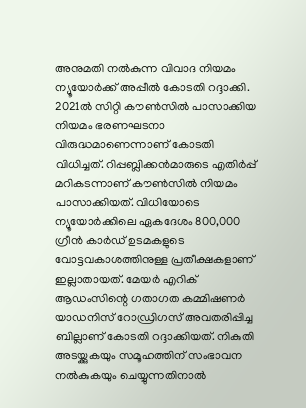അനുമതി നൽകുന്ന വിവാദ നിയമം ന്യൂയോർക്ക് അപ്പീൽ കോടതി റദ്ദാക്കി. 2021ൽ സിറ്റി കൗൺസിൽ പാസാക്കിയ നിയമം ഭരണഘടനാ വിരുദ്ധമാണെന്നാണ് കോടതി വിധിച്ചത്. റിപ്പബ്ലിക്കൻമാരുടെ എതിർപ്പ് മറികടന്നാണ് കൗൺസിൽ നിയമം പാസാക്കിയത്. വിധിയോടെ ന്യൂയോർക്കിലെ ഏകദേശം 800,000 ഗ്രീൻ കാർഡ് ഉടമകളുടെ വോട്ടവകാശത്തിനുള്ള പ്രതീക്ഷകളാണ് ഇല്ലാതായത്. മേയർ എറിക് ആഡംസിന്റെ ഗതാഗത കമ്മിഷണര്‍ യാഡനിസ് റോഡ്രിഗസ് അവതരിപ്പിച്ച ബില്ലാണ് കോടതി റദ്ദാക്കിയത്. നികുതി അടയ്ക്കുകയും സമൂഹത്തിന് സംഭാവന നൽകുകയും ചെയ്യുന്നതിനാൽ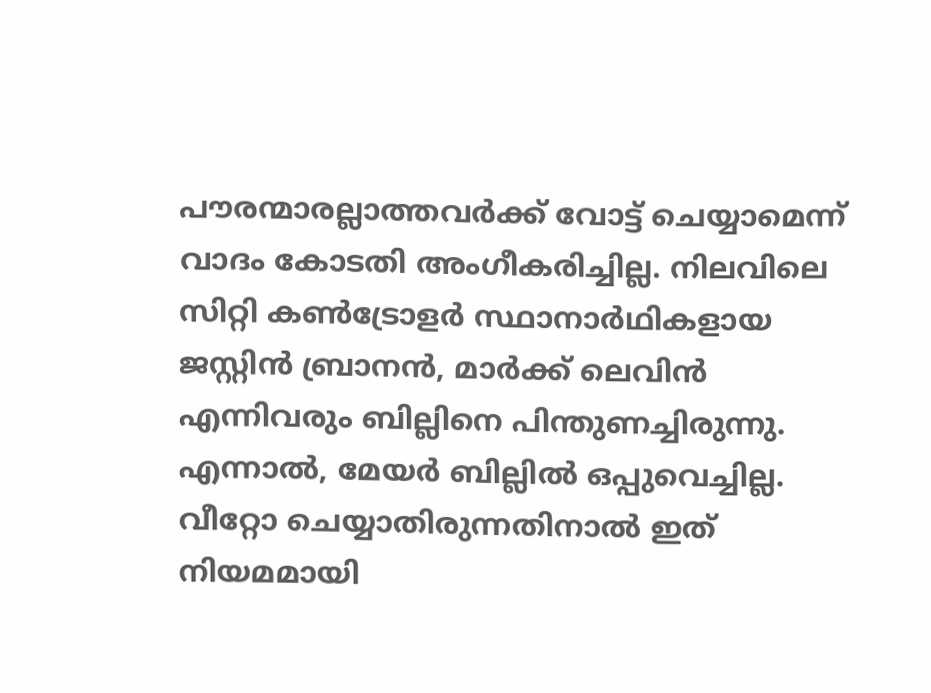പൗരന്മാരല്ലാത്തവർക്ക് വോട്ട് ചെയ്യാമെന്ന് വാദം കോടതി അംഗീകരിച്ചില്ല. നിലവിലെ സിറ്റി കൺട്രോളർ സ്ഥാനാർഥികളായ ജസ്റ്റിൻ ബ്രാനൻ, മാർക്ക് ലെവിൻ എന്നിവരും ബില്ലിനെ പിന്തുണച്ചിരുന്നു. എന്നാൽ, മേയർ ബില്ലിൽ ഒപ്പുവെച്ചില്ല. വീറ്റോ ചെയ്യാതിരുന്നതിനാൽ ഇത് നിയമമായി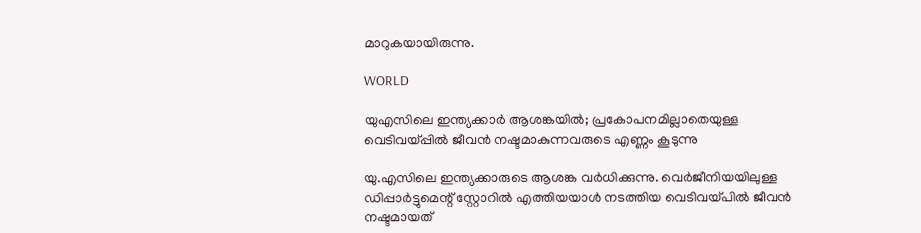മാറുകയായിരുന്നു.

WORLD

യുഎസിലെ ഇന്ത്യക്കാര്‍ ആശങ്കയില്‍; പ്രകോപനമില്ലാതെയുള്ള വെടിവയ്പ്പില്‍ ജീവന്‍ നഷ്ടമാകുന്നവരുടെ എണ്ണം കൂടുന്നു

യു.എസിലെ ഇന്ത്യക്കാരുടെ ആശങ്ക വര്‍ധിക്കുന്നു. വെര്‍ജീനിയയിലുള്ള ഡിപ്പാര്‍ട്ടുമെന്റ് സ്റ്റോറില്‍ എത്തിയയാള്‍ നടത്തിയ വെടിവയ്പില്‍ ജീവന്‍ നഷ്ടമായത്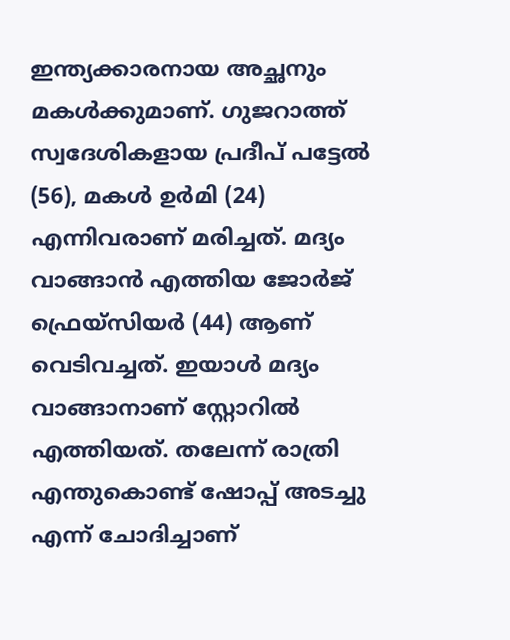ഇന്ത്യക്കാരനായ അച്ഛനും മകള്‍ക്കുമാണ്. ഗുജറാത്ത് സ്വദേശികളായ പ്രദീപ് പട്ടേല്‍ (56), മകള്‍ ഉര്‍മി (24) എന്നിവരാണ് മരിച്ചത്. മദ്യം വാങ്ങാന്‍ എത്തിയ ജോര്‍ജ് ഫ്രെയ്സിയര്‍ (44) ആണ് വെടിവച്ചത്. ഇയാള്‍ മദ്യം വാങ്ങാനാണ് സ്റ്റോറില്‍ എത്തിയത്. തലേന്ന് രാത്രി എന്തുകൊണ്ട് ഷോപ്പ് അടച്ചു എന്ന് ചോദിച്ചാണ്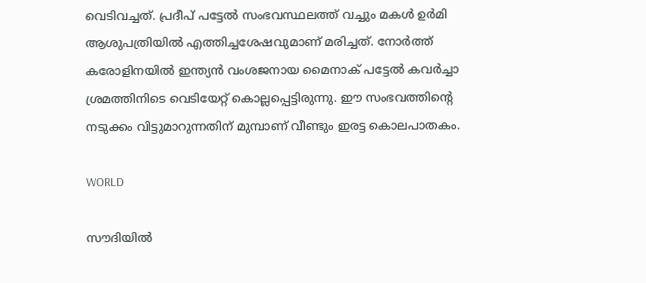വെടിവച്ചത്. പ്രദീപ് പട്ടേല്‍ സംഭവസ്ഥലത്ത് വച്ചും മകള്‍ ഉര്‍മി ആശുപത്രിയില്‍ എത്തിച്ചശേഷവുമാണ് മരിച്ചത്. നോര്‍ത്ത് കരോളിനയില്‍ ഇന്ത്യന്‍ വംശജനായ മൈനാക് പട്ടേല്‍ കവര്‍ച്ചാ ശ്രമത്തിനിടെ വെടിയേറ്റ് കൊല്ലപ്പെട്ടിരുന്നു. ഈ സംഭവത്തിന്റെ നടുക്കം വിട്ടുമാറുന്നതിന് മുമ്പാണ് വീണ്ടും ഇരട്ട കൊലപാതകം.

WORLD

സൗദിയിൽ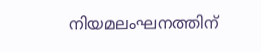നിയമലംഘനത്തിന്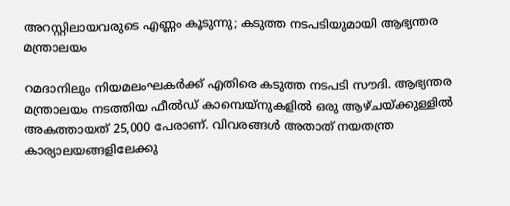അറസ്റ്റിലായവരുടെ എണ്ണം കൂടുന്നു; കടുത്ത നടപടിയുമായി ആഭ്യന്തര മന്ത്രാലയം

റമദാനിലും നിയമലംഘകര്‍ക്ക് എതിരെ കടുത്ത നടപടി സൗദി. ആഭ്യന്തര മന്ത്രാലയം നടത്തിയ ഫീൽഡ് കാമ്പെയ്‌നുകളിൽ ഒരു ആഴ്ചയ്ക്കുള്ളിൽ അകത്തായത് 25,000 പേരാണ്. വിവരങ്ങൾ അതാത് നയതന്ത്ര കാര്യാലയങ്ങളിലേക്കു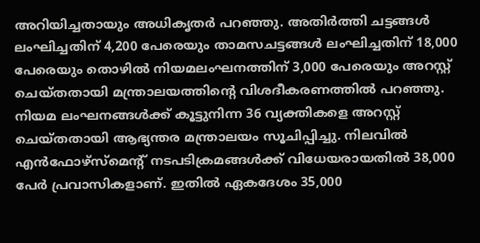അറിയിച്ചതായും അധികൃതർ പറഞ്ഞു. അതിര്‍ത്തി ചട്ടങ്ങള്‍ ലംഘിച്ചതിന് 4,200 പേരെയും താമസചട്ടങ്ങള്‍ ലംഘിച്ചതിന് 18,000 പേരെയും തൊഴില്‍ നിയമലംഘനത്തിന് 3,000 പേരെയും അറസ്റ്റ് ചെയ്തതായി മന്ത്രാലയത്തിന്റെ വിശദീകരണത്തിൽ പറഞ്ഞു. നിയമ ലംഘനങ്ങള്‍ക്ക് കൂട്ടുനിന്ന 36 വ്യക്തികളെ അറസ്റ്റ് ചെയ്തതായി ആഭ്യന്തര മന്ത്രാലയം സൂചിപ്പിച്ചു. നിലവിൽ എൻഫോഴ്‌സ്‌മെന്റ് നടപടിക്രമങ്ങൾക്ക് വിധേയരായതില്‍ 38,000 പേര്‍ പ്രവാസികളാണ്. ഇതിൽ ഏകദേശം 35,000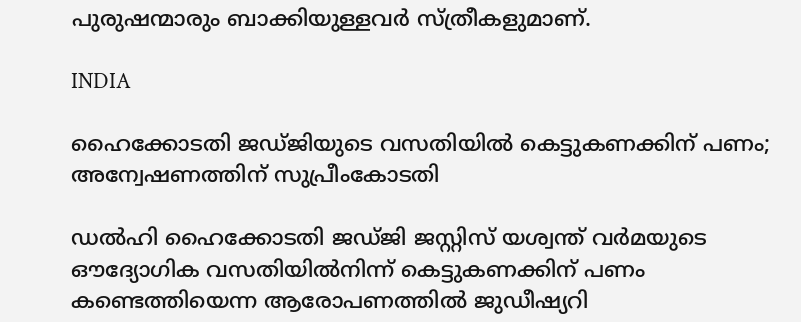പുരുഷന്മാരും ബാക്കിയുള്ളവര്‍ സ്ത്രീകളുമാണ്.

INDIA

ഹൈക്കോടതി ജഡ്ജിയുടെ വസതിയില്‍ കെട്ടുകണക്കിന് പണം; അന്വേഷണത്തിന് സുപ്രീംകോടതി

ഡല്‍ഹി ഹൈക്കോടതി ജഡ്ജി ജസ്റ്റിസ് യശ്വന്ത് വര്‍മയുടെ ഔദ്യോഗിക വസതിയില്‍നിന്ന് കെട്ടുകണക്കിന് പണം കണ്ടെത്തിയെന്ന ആരോപണത്തില്‍ ജുഡീഷ്യറി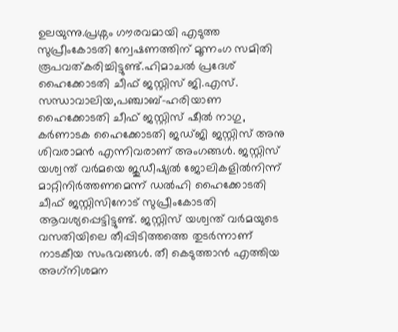ഉലയുന്നു.പ്രശ്നം ഗൗരവമായി എടുത്ത സുപ്രീംകോടതി ന്വേഷണത്തിന് മൂന്നംഗ സമിതി രൂപവത്കരിച്ചിട്ടുണ്ട്.ഹിമാചല്‍ പ്രദേശ് ഹൈക്കോടതി ചീഫ് ജസ്റ്റിസ് ജി.എസ്. സന്ധാവാലിയ,പഞ്ചാബ്-ഹരിയാണ ഹൈക്കോടതി ചീഫ് ജസ്റ്റിസ് ഷീല്‍ നാഗു, കര്‍ണാടക ഹൈക്കോടതി ജഡ്ജി ജസ്റ്റിസ് അനു ശിവരാമന്‍ എന്നിവരാണ് അംഗങ്ങള്‍. ജസ്റ്റിസ് യശ്വന്ത് വര്‍മയെ ജുഡീഷ്യല്‍ ജോലികളില്‍നിന്ന് മാറ്റിനിര്‍ത്തണമെന്ന് ഡല്‍ഹി ഹൈക്കോടതി ചീഫ് ജസ്റ്റിസിനോട് സുപ്രീംകോടതി ആവശ്യപ്പെട്ടിട്ടുണ്ട്. ജസ്റ്റിസ് യശ്വന്ത് വര്‍മയുടെ വസതിയിലെ തീപ്പിടിത്തത്തെ തുടര്‍ന്നാണ് നാടകീയ സംഭവങ്ങള്‍. തീ കെടുത്താന്‍ എത്തിയ അഗ്‌നിശമന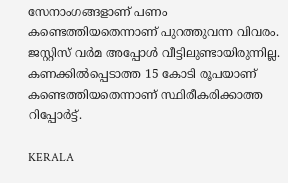സേനാംഗങ്ങളാണ് പണം കണ്ടെത്തിയതെന്നാണ് പുറത്തുവന്ന വിവരം. ജസ്റ്റിസ് വര്‍മ അപ്പോള്‍ വീട്ടിലുണ്ടായിരുന്നില്ല. കണക്കില്‍പ്പെടാത്ത 15 കോടി രൂപയാണ് കണ്ടെത്തിയതെന്നാണ് സ്ഥിരീകരിക്കാത്ത റിപ്പോര്‍ട്ട്.

KERALA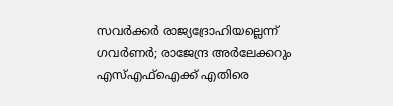സവര്‍ക്കര്‍ രാജ്യദ്രോഹിയല്ലെന്ന് ഗവര്‍ണര്‍; രാജേന്ദ്ര അർലേക്കറും എസ്എഫ്ഐക്ക് എതിരെ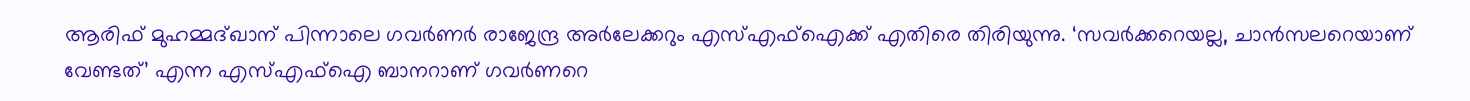ആരിഫ് മുഹമ്മദ്‌ഖാന് പിന്നാലെ ഗവര്‍ണര്‍ രാജേന്ദ്ര അർലേക്കറും എസ്എഫ്ഐക്ക് എതിരെ തിരിയുന്നു. ‘സവർക്കറെയല്ല, ചാൻസലറെയാണ് വേണ്ടത്’ എന്ന എസ്എഫ്ഐ ബാനറാണ് ഗവര്‍ണറെ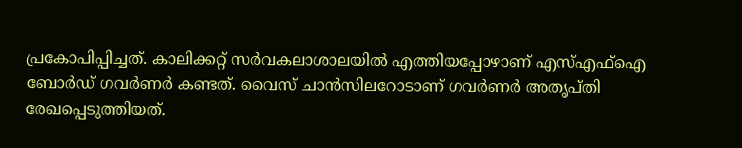പ്രകോപിപ്പിച്ചത്. കാലിക്കറ്റ് സര്‍വകലാശാലയില്‍ എത്തിയപ്പോഴാണ് എസ്എഫ്ഐ ബോര്‍ഡ് ഗവര്‍ണര്‍ കണ്ടത്. വൈസ് ചാൻസിലറോടാണ് ഗവര്‍ണര്‍ അതൃപ്തി രേഖപ്പെടുത്തിയത്.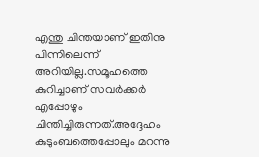എന്തു ചിന്തയാണ് ഇതിനു പിന്നിലെന്ന് അറിയില്ല.സമൂഹത്തെ കുറിച്ചാണ് സവർക്കർ എപ്പോഴും ചിന്തിച്ചിരുന്നത്.അദ്ദേഹം കുടുംബത്തെപ്പോലും മറന്നു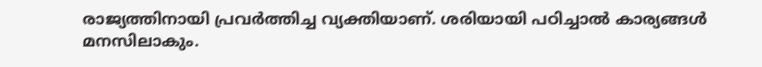രാജ്യത്തിനായി പ്രവർത്തിച്ച വ്യക്തിയാണ്. ശരിയായി പഠിച്ചാല്‍ കാര്യങ്ങള്‍ മനസിലാകും.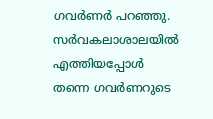ഗവര്‍ണര്‍ പറഞ്ഞു. സര്‍വകലാശാലയില്‍ എത്തിയപ്പോള്‍ തന്നെ ഗവര്‍ണറുടെ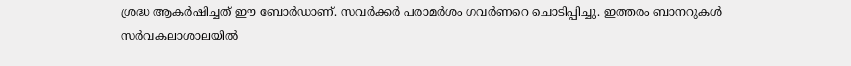ശ്രദ്ധ ആകര്‍ഷിച്ചത് ഈ ബോര്‍ഡാണ്. സവര്‍ക്കര്‍ പരാമര്‍ശം ഗവര്‍ണറെ ചൊടിപ്പിച്ചു. ഇത്തരം ബാനറുകൾ സര്‍വകലാശാലയില്‍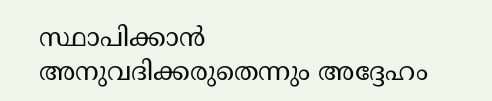സ്ഥാപിക്കാന്‍ അനുവദിക്കരുതെന്നും അദ്ദേഹം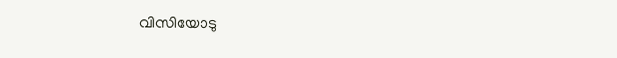വിസിയോടു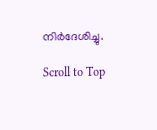നിർദേശിച്ചു.

Scroll to Top